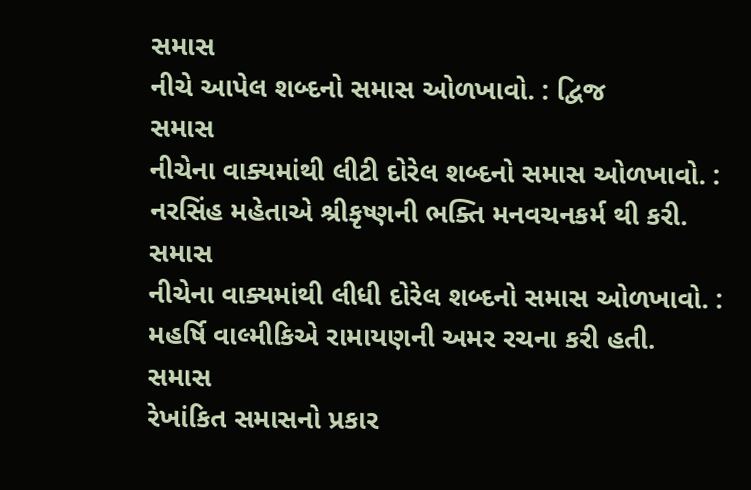સમાસ
નીચે આપેલ શબ્દનો સમાસ ઓળખાવો. : દ્વિજ
સમાસ
નીચેના વાક્યમાંથી લીટી દોરેલ શબ્દનો સમાસ ઓળખાવો. : નરસિંહ મહેતાએ શ્રીકૃષ્ણની ભક્તિ મનવચનકર્મ થી કરી.
સમાસ
નીચેના વાક્યમાંથી લીધી દોરેલ શબ્દનો સમાસ ઓળખાવો. : મહર્ષિ વાલ્મીકિએ રામાયણની અમર રચના કરી હતી.
સમાસ
રેખાંકિત સમાસનો પ્રકાર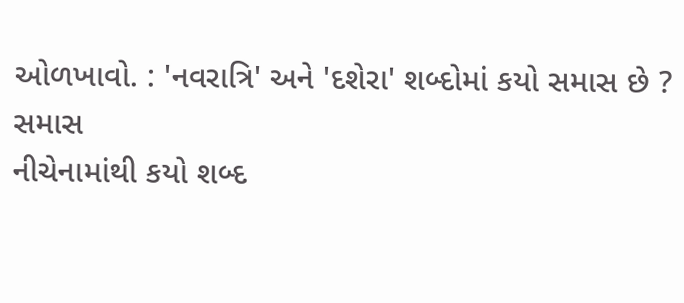ઓળખાવો. : 'નવરાત્રિ' અને 'દશેરા' શબ્દોમાં કયો સમાસ છે ?
સમાસ
નીચેનામાંથી કયો શબ્દ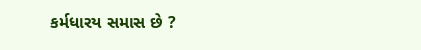કર્મધારય સમાસ છે ?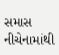સમાસ
નીચેનામાંથી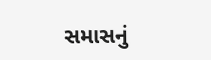સમાસનું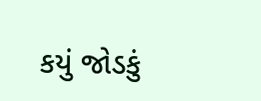કયું જોડકું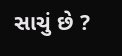સાચું છે ?